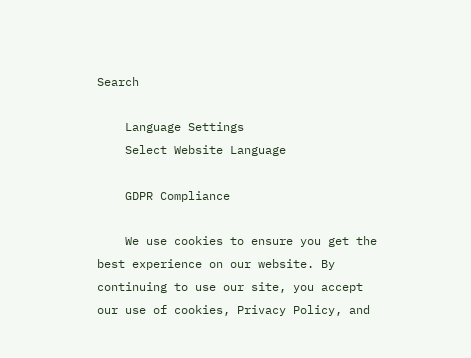Search

    Language Settings
    Select Website Language

    GDPR Compliance

    We use cookies to ensure you get the best experience on our website. By continuing to use our site, you accept our use of cookies, Privacy Policy, and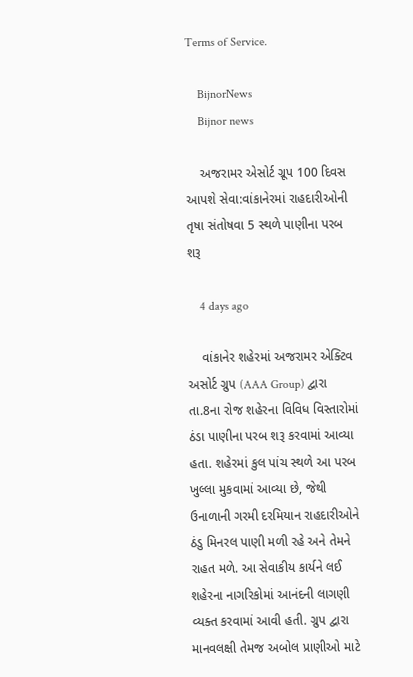Terms of Service.

    BijnorNews
    Bijnor news

    અજરામર એસોર્ટ ગ્રૂપ 100 દિવસ આપશે સેવા:વાંકાનેરમાં રાહદારીઓની તૃષા સંતોષવા 5 સ્થળે પાણીના પરબ શરૂ

    4 days ago

    વાંકાનેર શહેરમાં અજરામર એક્ટિવ અસોર્ટ ગ્રુપ (AAA Group) દ્વારા તા.8ના રોજ શહેરના વિવિધ વિસ્તારોમાં ઠંડા પાણીના પરબ શરૂ કરવામાં આવ્યા હતા. શહેરમાં કુલ પાંચ સ્થળે આ પરબ ખુલ્લા મુકવામાં આવ્યા છે, જેથી ઉનાળાની ગરમી દરમિયાન રાહદારીઓને ઠંડુ મિનરલ પાણી મળી રહે અને તેમને રાહત મળે. આ સેવાકીય કાર્યને લઈ શહેરના નાગરિકોમાં આનંદની લાગણી વ્યક્ત કરવામાં આવી હતી. ગ્રુપ દ્વારા માનવલક્ષી તેમજ અબોલ પ્રાણીઓ માટે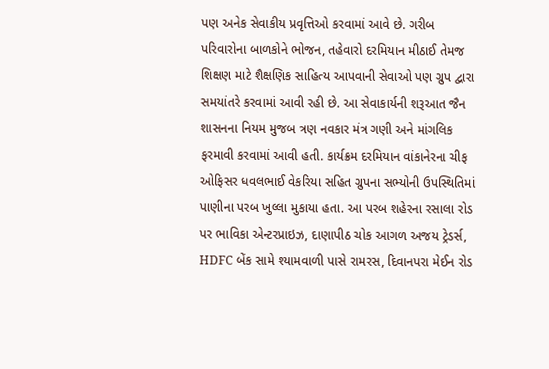પણ અનેક સેવાકીય પ્રવૃત્તિઓ કરવામાં આવે છે. ગરીબ પરિવારોના બાળકોને ભોજન, તહેવારો દરમિયાન મીઠાઈ તેમજ શિક્ષણ માટે શૈક્ષણિક સાહિત્ય આપવાની સેવાઓ પણ ગ્રુપ દ્વારા સમયાંતરે કરવામાં આવી રહી છે. આ સેવાકાર્યની શરૂઆત જૈન શાસનના નિયમ મુજબ ત્રણ નવકાર મંત્ર ગણી અને માંગલિક ફરમાવી કરવામાં આવી હતી. કાર્યક્રમ દરમિયાન વાંકાનેરના ચીફ ઓફિસર ધવલભાઈ વેકરિયા સહિત ગ્રુપના સભ્યોની ઉપસ્થિતિમાં પાણીના પરબ ખુલ્લા મુકાયા હતા. આ પરબ શહેરના રસાલા રોડ પર ભાવિકા એન્ટરપ્રાઇઝ, દાણાપીઠ ચોક આગળ અજય ટ્રેડર્સ, HDFC બેંક સામે શ્યામવાળી પાસે રામરસ, દિવાનપરા મેઈન રોડ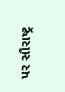પર સૌરાષ્ટ્ર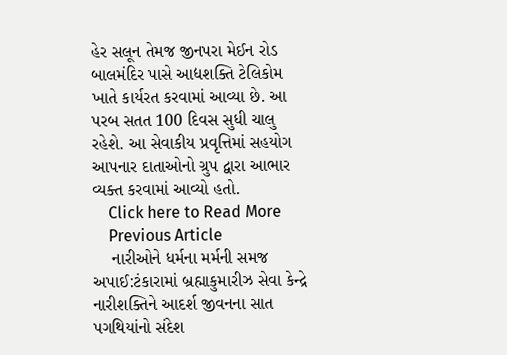હેર સલૂન તેમજ જીનપરા મેઈન રોડ બાલમંદિર પાસે આદ્યશક્તિ ટેલિકોમ ખાતે કાર્યરત કરવામાં આવ્યા છે. આ પરબ સતત 100 દિવસ સુધી ચાલુ રહેશે. આ સેવાકીય પ્રવૃત્તિમાં સહયોગ આપનાર દાતાઓનો ગ્રુપ દ્વારા આભાર વ્યક્ત કરવામાં આવ્યો હતો.
    Click here to Read More
    Previous Article
    નારીઓને ધર્મના મર્મની સમજ અપાઈ:ટંકારામાં બ્રહ્માકુમારીઝ સેવા કેન્દ્રે નારીશક્તિને આદર્શ જીવનના સાત પગથિયાંનો સંદેશ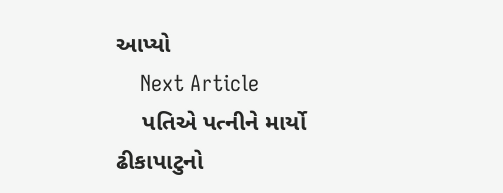આપ્યો
    Next Article
    પતિએ પત્નીને માર્યો ઢીકાપાટુનો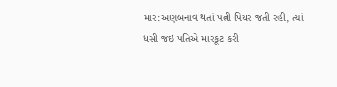માર:અણબનાવ થતાં પત્ની પિયર જતી રહી, ત્યાં ધસી જઇ પતિએ મારકૂટ કરી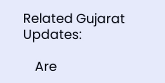Related Gujarat Updates:

    Are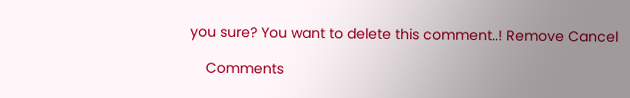you sure? You want to delete this comment..! Remove Cancel

    Comments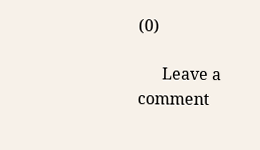(0)

      Leave a comment